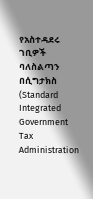የአስተዳደሩ ገቢዎች ባለስልጣን በሲግታክስ (Standard Integrated Government Tax Administration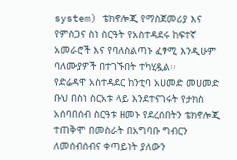system) ቴክኖሎጂ የማስጀመሪያ እና የምስጋና ስነ ስርዓት የአስተዳደሩ ከፍተኛ አመራሮች እና የባለስልጣኑ ፈፃሚ እንዲሁም ባለሙያዎች በተገኙበት ተካሂዷል፡፡
የድሬዳዋ አስተዳደር ከንቲባ አሀመድ መሀመድ ቡህ በስነ ስርአቱ ላይ እንደተናገሩት የታክስ አሰባበሰብ ስርዓቱ ዘመኑ የደረሰበትን ቴክኖሎጂ ተጠቅሞ በመስራት በአግባቡ ግብርን ለመሰብሰብና ቀጣይነት ያለውን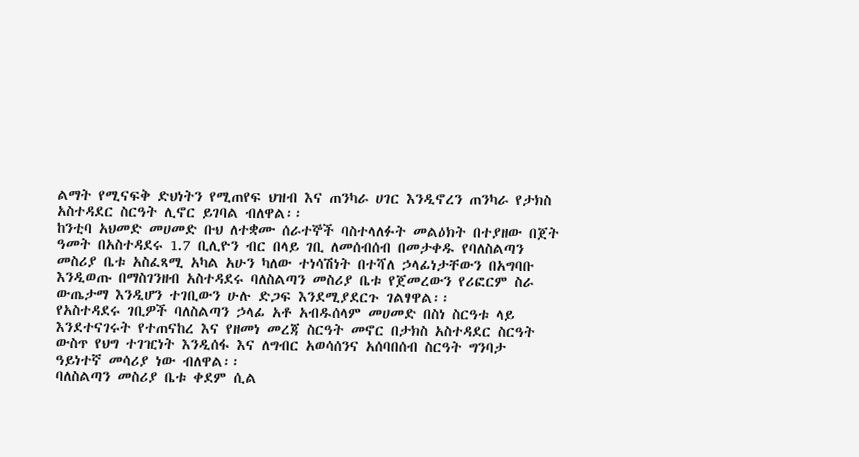ልማት የሚናፍቅ ድህነትን የሚጠየፍ ህዝብ እና ጠንካራ ሀገር እንዲኖረን ጠንካራ የታክስ አስተዳደር ስርዓት ሊኖር ይገባል ብለዋል፡፡
ከንቲባ አህመድ መሀመድ ቡህ ለተቋሙ ሰራተኞች ባስተላለፉት መልዕክት በተያዘው በጀት ዓመት በአስተዳደሩ 1.7 ቢሊዮን ብር በላይ ገቢ ለመሰብሰብ በመታቀዱ የባለስልጣን መስሪያ ቤቱ አስፈጻሚ አካል አሁን ካለው ተነሳሽነት በተሻለ ኃላፊነታቸውን በአግባቡ እንዲወጡ በማስገንዘብ አስተዳደሩ ባለስልጣን መስሪያ ቤቱ የጀመረውን የሪፎርም ስራ ውጤታማ እንዲሆን ተገቢውን ሁሉ ድጋፍ እንደሚያደርጉ ገልፃዋል፡፡
የአስተዳደሩ ገቢዎች ባለስልጣን ኃላፊ አቶ አብዱሰላም መሀመድ በስነ ስርዓቱ ላይ እንደተናገሩት የተጠናከረ እና የዘመነ መረጃ ስርዓት መኖር በታክስ አስተዳደር ስርዓት ውስጥ የህግ ተገዢነት እንዲሰፋ እና ለግብር አወሳሰንና አሰባበሰብ ስርዓት ግንባታ ዓይነተኛ መሳሪያ ነው ብለዋል፡፡
ባለስልጣን መስሪያ ቤቱ ቀደም ሲል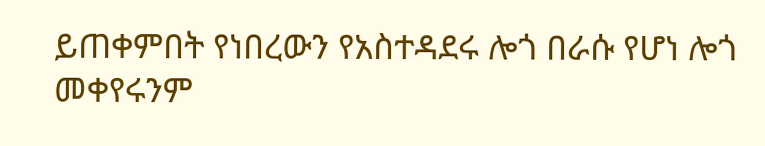ይጠቀምበት የነበረውን የአስተዳደሩ ሎጎ በራሱ የሆነ ሎጎ መቀየሩንም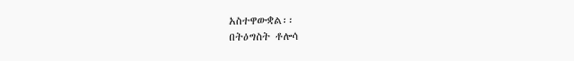አስተዋውቋል፡፡
በትዕግስት ቶሎሳ